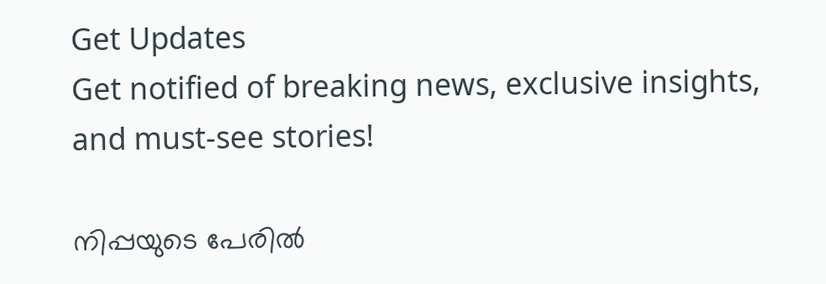Get Updates
Get notified of breaking news, exclusive insights, and must-see stories!

നിപ്പയുടെ പേരില്‍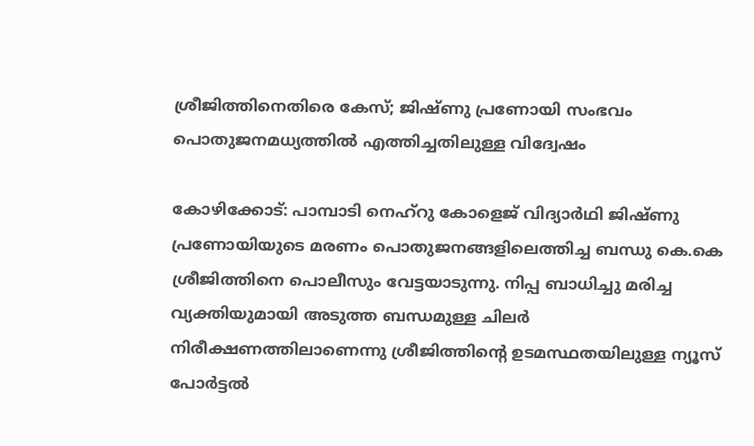ശ്രീജിത്തിനെതിരെ കേസ്; ജിഷ്ണു പ്രണോയി സംഭവം പൊതുജനമധ്യത്തില്‍ എത്തിച്ചതിലുള്ള വിദ്വേഷം

കോഴിക്കോട്: പാമ്പാടി നെഹ്‌റു കോളെജ് വിദ്യാര്‍ഥി ജിഷ്ണു പ്രണോയിയുടെ മരണം പൊതുജനങ്ങളിലെത്തിച്ച ബന്ധു കെ.കെ ശ്രീജിത്തിനെ പൊലീസും വേട്ടയാടുന്നു. നിപ്പ ബാധിച്ചു മരിച്ച വ്യക്തിയുമായി അടുത്ത ബന്ധമുള്ള ചിലര്‍ നിരീക്ഷണത്തിലാണെന്നു ശ്രീജിത്തിന്റെ ഉടമസ്ഥതയിലുള്ള ന്യൂസ് പോര്‍ട്ടല്‍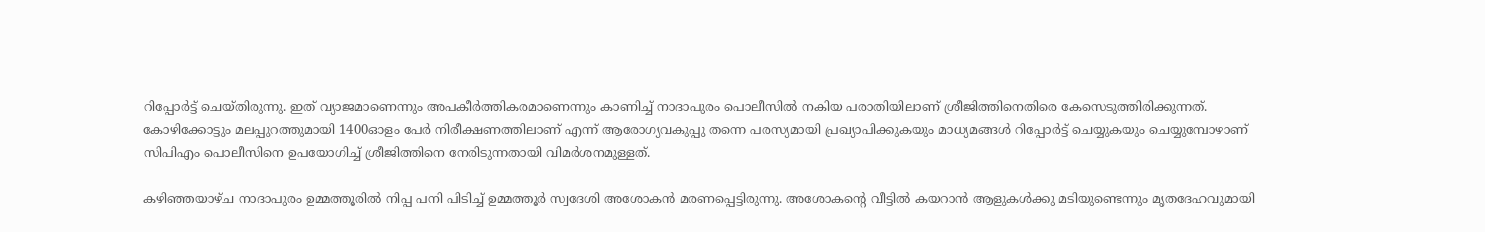റിപ്പോര്‍ട്ട് ചെയ്തിരുന്നു. ഇത് വ്യാജമാണെന്നും അപകീര്‍ത്തികരമാണെന്നും കാണിച്ച് നാദാപുരം പൊലീസില്‍ നകിയ പരാതിയിലാണ് ശ്രീജിത്തിനെതിരെ കേസെടുത്തിരിക്കുന്നത്. കോഴിക്കോട്ടും മലപ്പുറത്തുമായി 1400ഓളം പേര്‍ നിരീക്ഷണത്തിലാണ് എന്ന് ആരോഗ്യവകുപ്പു തന്നെ പരസ്യമായി പ്രഖ്യാപിക്കുകയും മാധ്യമങ്ങള്‍ റിപ്പോര്‍ട്ട് ചെയ്യുകയും ചെയ്യുമ്പോഴാണ് സിപിഎം പൊലീസിനെ ഉപയോഗിച്ച് ശ്രീജിത്തിനെ നേരിടുന്നതായി വിമര്‍ശനമുള്ളത്.

കഴിഞ്ഞയാഴ്ച നാദാപുരം ഉമ്മത്തൂരില്‍ നിപ്പ പനി പിടിച്ച് ഉമ്മത്തൂര്‍ സ്വദേശി അശോകന്‍ മരണപ്പെട്ടിരുന്നു. അശോകന്റെ വീട്ടില്‍ കയറാന്‍ ആളുകള്‍ക്കു മടിയുണ്ടെന്നും മൃതദേഹവുമായി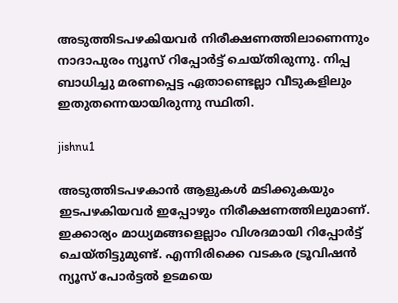അടുത്തിടപഴകിയവര്‍ നിരീക്ഷണത്തിലാണെന്നും നാദാപുരം ന്യൂസ് റിപ്പോര്‍ട്ട് ചെയ്തിരുന്നു. നിപ്പ ബാധിച്ചു മരണപ്പെട്ട ഏതാണ്ടെല്ലാ വീടുകളിലും ഇതുതന്നെയായിരുന്നു സ്ഥിതി.

jishnu1

അടുത്തിടപഴകാന്‍ ആളുകള്‍ മടിക്കുകയും ഇടപഴകിയവര്‍ ഇപ്പോഴും നിരീക്ഷണത്തിലുമാണ്. ഇക്കാര്യം മാധ്യമങ്ങളെല്ലാം വിശദമായി റിപ്പോര്‍ട്ട് ചെയ്തിട്ടുമുണ്ട്. എന്നിരിക്കെ വടകര ട്രൂവിഷന്‍ ന്യൂസ് പോര്‍ട്ടല്‍ ഉടമയെ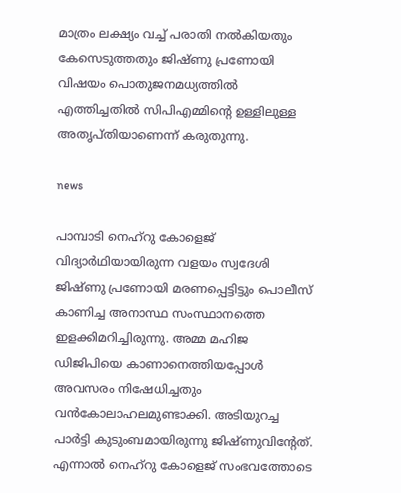മാത്രം ലക്ഷ്യം വച്ച് പരാതി നല്‍കിയതും കേസെടുത്തതും ജിഷ്ണു പ്രണോയി വിഷയം പൊതുജനമധ്യത്തില്‍ എത്തിച്ചതില്‍ സിപിഎമ്മിന്റെ ഉള്ളിലുള്ള അതൃപ്തിയാണെന്ന് കരുതുന്നു.

news

പാമ്പാടി നെഹ്‌റു കോളെജ് വിദ്യാര്‍ഥിയായിരുന്ന വളയം സ്വദേശി ജിഷ്ണു പ്രണോയി മരണപ്പെട്ടിട്ടും പൊലീസ് കാണിച്ച അനാസ്ഥ സംസ്ഥാനത്തെ ഇളക്കിമറിച്ചിരുന്നു. അമ്മ മഹിജ ഡിജിപിയെ കാണാനെത്തിയപ്പോള്‍ അവസരം നിഷേധിച്ചതും വന്‍കോലാഹലമുണ്ടാക്കി. അടിയുറച്ച പാര്‍ട്ടി കുടുംബമായിരുന്നു ജിഷ്ണുവിന്റേത്. എന്നാല്‍ നെഹ്‌റു കോളെജ് സംഭവത്തോടെ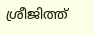ശ്രീജിത്ത്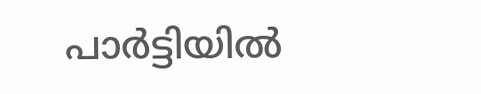പാര്‍ട്ടിയില്‍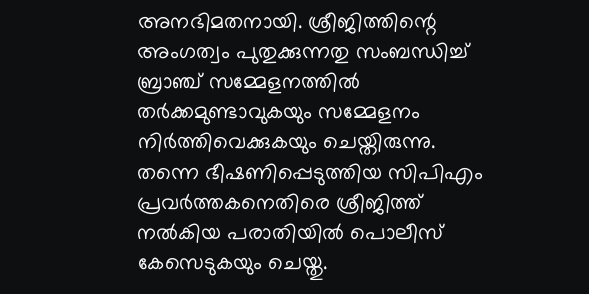അനഭിമതനായി. ശ്രീജിത്തിന്റെ അംഗത്വം പുതുക്കുന്നതു സംബന്ധിച്ച് ബ്രാഞ്ച് സമ്മേളനത്തില്‍ തര്‍ക്കമുണ്ടാവുകയും സമ്മേളനം നിര്‍ത്തിവെക്കുകയും ചെയ്തിരുന്നു. തന്നെ ഭീഷണിപ്പെടുത്തിയ സിപിഎം പ്രവര്‍ത്തകനെതിരെ ശ്രീജിത്ത് നല്‍കിയ പരാതിയില്‍ പൊലീസ് കേസെടുകയും ചെയ്തു.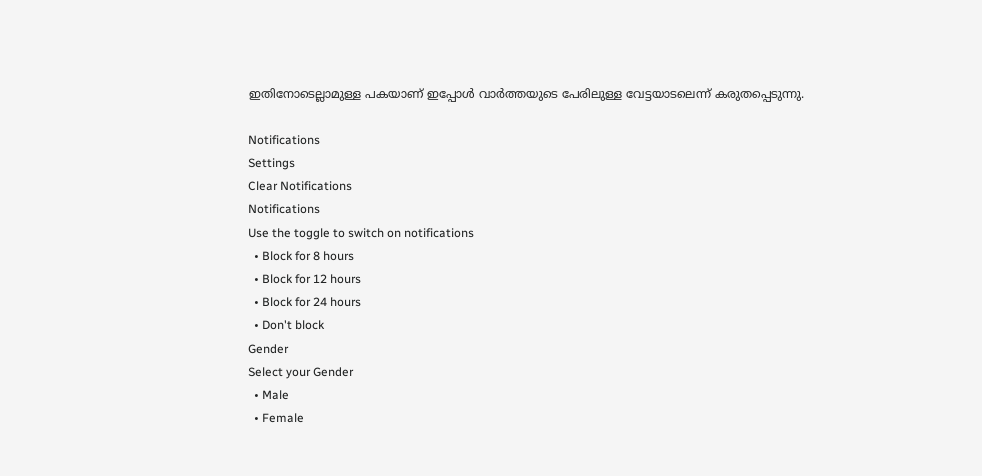ഇതിനോടെല്ലാമുള്ള പകയാണ് ഇപ്പോള്‍ വാര്‍ത്തയുടെ പേരിലുള്ള വേട്ടയാടലെന്ന് കരുതപ്പെടുന്നു.

Notifications
Settings
Clear Notifications
Notifications
Use the toggle to switch on notifications
  • Block for 8 hours
  • Block for 12 hours
  • Block for 24 hours
  • Don't block
Gender
Select your Gender
  • Male
  • Female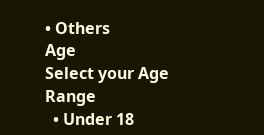• Others
Age
Select your Age Range
  • Under 18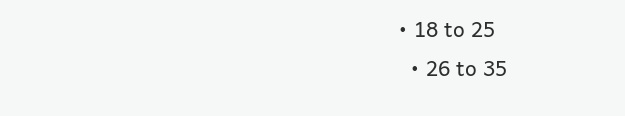• 18 to 25
  • 26 to 35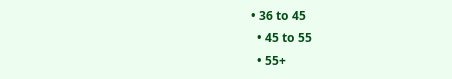• 36 to 45
  • 45 to 55
  • 55+